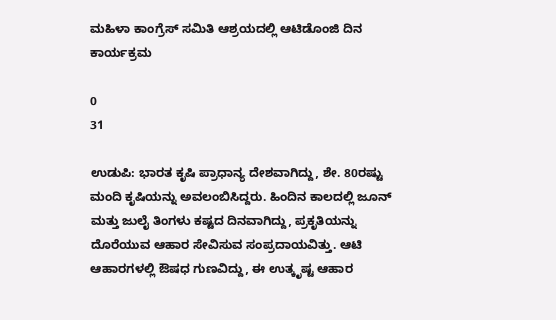ಮಹಿಳಾ ಕಾಂಗ್ರೆಸ್‌ ಸಮಿತಿ ಆಶ್ರಯದಲ್ಲಿ ಆಟಿಡೊಂಜಿ ದಿನ ಕಾರ್ಯಕ್ರಮ

0
31

ಉಡುಪಿ: ಭಾರತ ಕೃಷಿ ಪ್ರಾಧಾನ್ಯ ದೇಶವಾಗಿದ್ದು, ಶೇ. 80ರಷ್ಟು ಮಂದಿ ಕೃಷಿಯನ್ನು ಅವಲಂಬಿಸಿದ್ದರು. ಹಿಂದಿನ ಕಾಲದಲ್ಲಿ ಜೂನ್‌ ಮತ್ತು ಜುಲೈ ತಿಂಗಳು ಕಷ್ಟದ ದಿನವಾಗಿದ್ದು, ಪ್ರಕೃತಿಯನ್ನು ದೊರೆಯುವ ಆಹಾರ ಸೇವಿಸುವ ಸಂಪ್ರದಾಯವಿತ್ತು. ಆಟಿ ಆಹಾರಗಳಲ್ಲಿ ಔಷಧ ಗುಣವಿದ್ದು, ಈ ಉತ್ಕೃಷ್ಟ ಆಹಾರ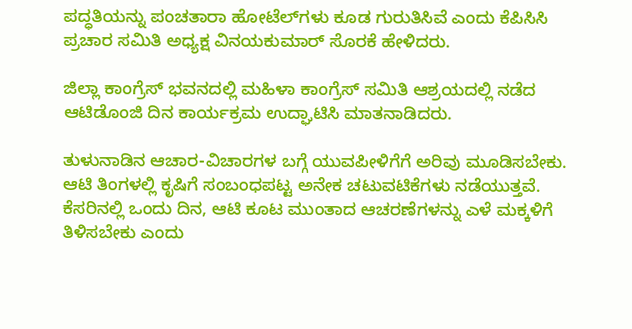ಪದ್ಧತಿಯನ್ನು ಪಂಚತಾರಾ ಹೋಟೆಲ್‌ಗಳು ಕೂಡ ಗುರುತಿಸಿವೆ ಎಂದು ಕೆಪಿಸಿಸಿ ಪ್ರಚಾರ ಸಮಿತಿ ಅಧ್ಯಕ್ಷ ವಿನಯಕುಮಾರ್‌ ಸೊರಕೆ ಹೇಳಿದರು.

ಜಿಲ್ಲಾ ಕಾಂಗ್ರೆಸ್‌ ಭವನದಲ್ಲಿ ಮಹಿಳಾ ಕಾಂಗ್ರೆಸ್‌ ಸಮಿತಿ ಆಶ್ರಯದಲ್ಲಿ ನಡೆದ ಆಟಿಡೊಂಜಿ ದಿನ ಕಾರ್ಯಕ್ರಮ ಉದ್ಘಾಟಿಸಿ ಮಾತನಾಡಿದರು.

ತುಳುನಾಡಿನ ಆಚಾರ-ವಿಚಾರಗಳ ಬಗ್ಗೆ ಯುವಪೀಳಿಗೆಗೆ ಅರಿವು ಮೂಡಿಸಬೇಕು. ಆಟಿ ತಿಂಗಳಲ್ಲಿ ಕೃಷಿಗೆ ಸಂಬಂಧಪಟ್ಟ ಅನೇಕ ಚಟುವಟಿಕೆಗಳು ನಡೆಯುತ್ತವೆ. ಕೆಸರಿನಲ್ಲಿ ಒಂದು ದಿನ, ಆಟಿ ಕೂಟ ಮುಂತಾದ ಆಚರಣೆಗಳನ್ನು ಎಳೆ ಮಕ್ಕಳಿಗೆ ತಿಳಿಸಬೇಕು ಎಂದು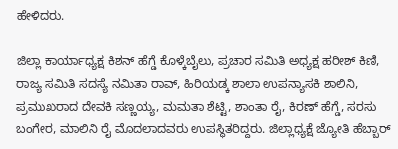ಹೇಳಿದರು.

ಜಿಲ್ಲಾ ಕಾರ್ಯಾಧ್ಯಕ್ಷ ಕಿಶನ್‌ ಹೆಗ್ಡೆ ಕೊಳ್ಕೆಬೈಲು, ಪ್ರಚಾರ ಸಮಿತಿ ಅಧ್ಯಕ್ಷ ಹರೀಶ್‌ ಕಿಣಿ, ರಾಜ್ಯ ಸಮಿತಿ ಸದಸ್ಯೆ ನಮಿತಾ ರಾವ್‌, ಹಿರಿಯಡ್ಕ ಶಾಲಾ ಉಪನ್ಯಾಸಕಿ ಶಾಲಿನಿ, ಪ್ರಮುಖರಾದ ದೇವಕಿ ಸಣ್ಣಯ್ಯ, ಮಮತಾ ಶೆಟ್ಟಿ, ಶಾಂತಾ ರೈ, ಕಿರಣ್‌ ಹೆಗ್ಡೆ, ಸರಸು ಬಂಗೇರ, ಮಾಲಿನಿ ರೈ ಮೊದಲಾದವರು ಉಪಸ್ಥಿತರಿದ್ದರು. ಜಿಲ್ಲಾಧ್ಯಕ್ಷೆ ಜ್ಯೋತಿ ಹೆಬ್ಬಾರ್‌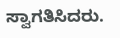ಸ್ವಾಗತಿಸಿದರು.